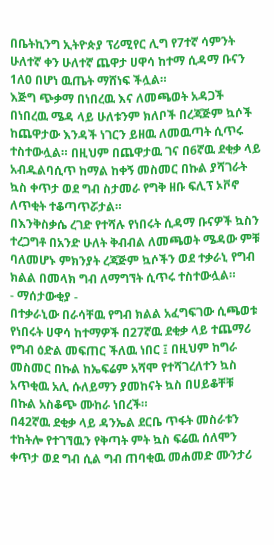በቤትኪንግ ኢትዮጵያ ፕሪሚየር ሊግ የ7ተኛ ሳምንት ሁለተኛ ቀን ሁለተኛ ጨዋታ ሀዋሳ ከተማ ሲዳማ ቡናን 1ለ0 በሆነ ዉጤት ማሸነፍ ችሏል።
እጅግ ጭቃማ በነበረዉ እና ለመጫወት አዳጋች በነበረዉ ሜዳ ላይ ሁለቱንም ክለቦች በረጃጅም ኳሶች ከጨዋታው እንዳች ነገርን ይዘዉ ለመዉጣት ሲጥሩ ተስተውሏል። በዚህም በጨዋታዉ ገና በ6ኛዉ ደቂቃ ላይ አብዱልባሲጥ ከማል ከቀኝ መስመር በኩል ያሻገራት ኳስ ቀጥታ ወደ ግብ ስታመራ የግቅ ዘቡ ፍሊፕ ኦቮኖ ለጥቂት ተቆጣጥሯታል።
በእንቅስቃሴ ረገድ የተሻሉ የነበሩት ሲዳማ ቡናዎች ኳስን ተረጋግቶ በአንድ ሁለት ቅብብል ለመጫወት ሜዳው ምቹ ባለመሆኑ ምክንያት ረጃጅም ኳሶችን ወደ ተቃራኒ የግብ ክልል በመላክ ግብ ለማግኘት ሲጥሩ ተስተውሏል።
- ማሰታውቂያ -
በተቃራኒው በራሳቸዉ የግብ ክልል አፈግፍገው ሲጫወቱ የነበሩት ሀዋሳ ከተማዎች በ27ኛዉ ደቂቃ ላይ ተጨማሪ የግብ ዕድል መፍጠር ችለዉ ነበር ፤ በዚህም ከግራ መስመር በኩል ከኤፍሬም አሻሞ የተሻገረለተን ኳስ አጥቂዉ አሊ ሱለይማን ያመከናት ኳስ በሀይቆቸቹ በኩል አስቆጭ ሙከራ ነበረች።
በ42ኛዉ ደቂቃ ላይ ዳንኤል ደርቤ ጥፋት መስራቱን ተከትሎ የተገኘዉን የቅጣት ምት ኳስ ፍሬዉ ሰለሞን ቀጥታ ወደ ግብ ሲል ግብ ጠባቂዉ መሐመድ ሙንታሪ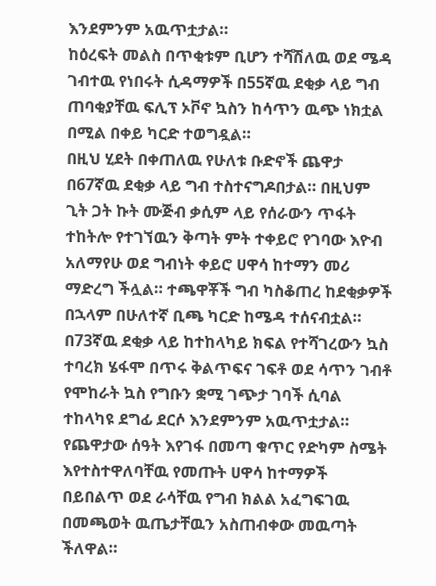እንደምንም አዉጥቷታል።
ከዕረፍት መልስ በጥቂቱም ቢሆን ተሻሽለዉ ወደ ሜዳ ገብተዉ የነበሩት ሲዳማዎች በ55ኛዉ ደቂቃ ላይ ግብ ጠባቂያቸዉ ፍሊፕ ኦቮኖ ኳስን ከሳጥን ዉጭ ነክቷል በሚል በቀይ ካርድ ተወግዷል።
በዚህ ሂደት በቀጠለዉ የሁለቱ ቡድኖች ጨዋታ በ67ኛዉ ደቂቃ ላይ ግብ ተስተናግዶበታል። በዚህም ጊት ጋት ኩት ሙጅብ ቃሲም ላይ የሰራውን ጥፋት ተከትሎ የተገኘዉን ቅጣት ምት ተቀይሮ የገባው እዮብ አለማየሁ ወደ ግብነት ቀይሮ ሀዋሳ ከተማን መሪ ማድረግ ችሏል። ተጫዋቾች ግብ ካስቆጠረ ከደቂቃዎች በኋላም በሁለተኛ ቢጫ ካርድ ከሜዳ ተሰናብቷል።
በ73ኛዉ ደቂቃ ላይ ከተከላካይ ክፍል የተሻገረውን ኳስ ተባረክ ሄፋሞ በጥሩ ቅልጥፍና ገፍቶ ወደ ሳጥን ገብቶ የሞከራት ኳስ የግቡን ቋሚ ገጭታ ገባች ሲባል ተከላካዩ ደግፊ ደርሶ እንደምንም አዉጥቷታል።
የጨዋታው ሰዓት እየገፋ በመጣ ቁጥር የድካም ስሜት እየተስተዋለባቸዉ የመጡት ሀዋሳ ከተማዎች በይበልጥ ወደ ራሳቸዉ የግብ ክልል አፈግፍገዉ በመጫወት ዉጤታቸዉን አስጠብቀው መዉጣት ችለዋል።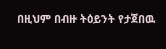በዚህም በብዙ ትዕይንት የታጀበዉ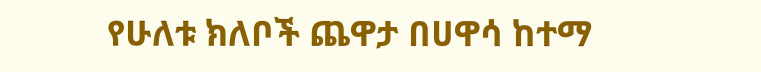የሁለቱ ክለቦች ጨዋታ በሀዋሳ ከተማ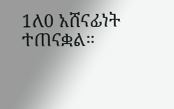1ለ0 አሸናፊነት ተጠናቋል።